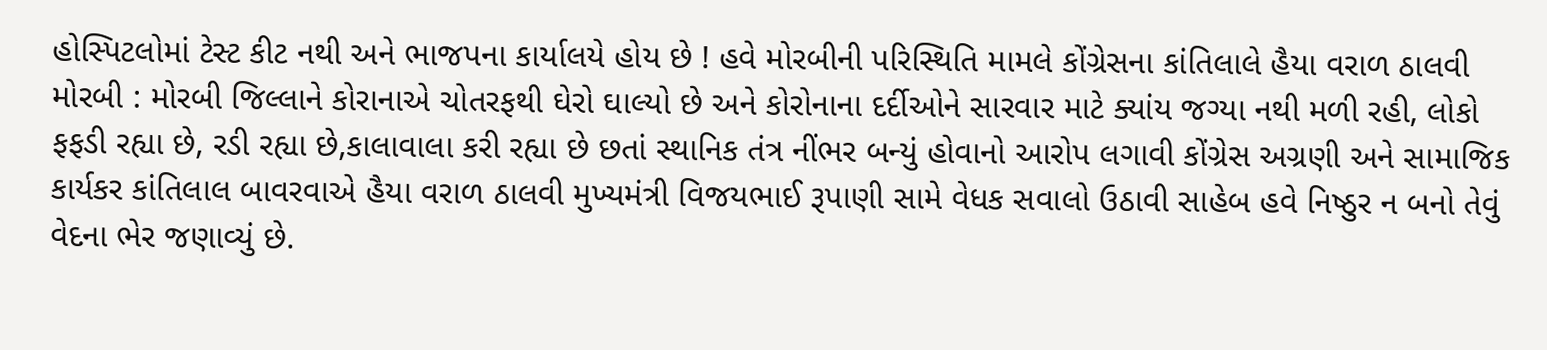હોસ્પિટલોમાં ટેસ્ટ કીટ નથી અને ભાજપના કાર્યાલયે હોય છે ! હવે મોરબીની પરિસ્થિતિ મામલે કોંગ્રેસના કાંતિલાલે હૈયા વરાળ ઠાલવી મોરબી : મોરબી જિલ્લાને કોરાનાએ ચોતરફથી ઘેરો ઘાલ્યો છે અને કોરોનાના દર્દીઓને સારવાર માટે ક્યાંય જગ્યા નથી મળી રહી, લોકો ફફડી રહ્યા છે, રડી રહ્યા છે,કાલાવાલા કરી રહ્યા છે છતાં સ્થાનિક તંત્ર નીંભર બન્યું હોવાનો આરોપ લગાવી કોંગ્રેસ અગ્રણી અને સામાજિક કાર્યકર કાંતિલાલ બાવરવાએ હૈયા વરાળ ઠાલવી મુખ્યમંત્રી વિજયભાઈ રૂપાણી સામે વેધક સવાલો ઉઠાવી સાહેબ હવે નિષ્ઠુર ન બનો તેવું વેદના ભેર જણાવ્યું છે.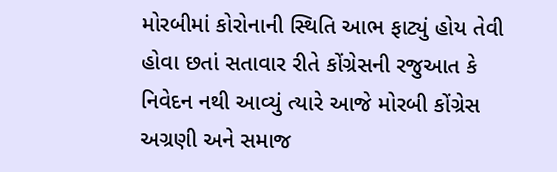મોરબીમાં કોરોનાની સ્થિતિ આભ ફાટ્યું હોય તેવી હોવા છતાં સતાવાર રીતે કોંગ્રેસની રજુઆત કે નિવેદન નથી આવ્યું ત્યારે આજે મોરબી કોંગ્રેસ અગ્રણી અને સમાજ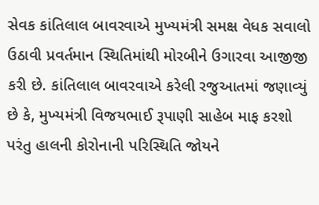સેવક કાંતિલાલ બાવરવાએ મુખ્યમંત્રી સમક્ષ વેધક સવાલો ઉઠાવી પ્રવર્તમાન સ્થિતિમાંથી મોરબીને ઉગારવા આજીજી કરી છે. કાંતિલાલ બાવરવાએ કરેલી રજુઆતમાં જણાવ્યું છે કે, મુખ્યમંત્રી વિજયભાઈ રૂપાણી સાહેબ માફ કરશો પરંતુ હાલની કોરોનાની પરિસ્થિતિ જોયને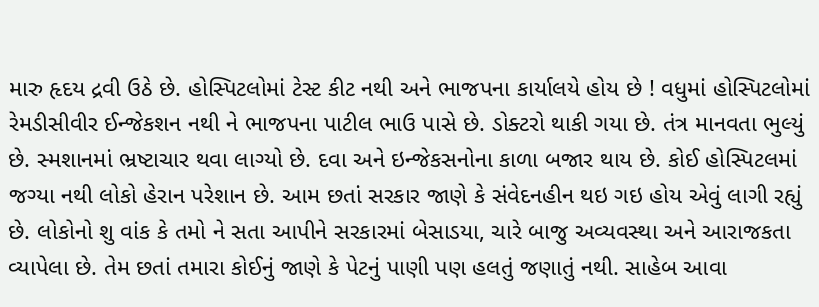મારુ હૃદય દ્રવી ઉઠે છે. હોસ્પિટલોમાં ટેસ્ટ કીટ નથી અને ભાજપના કાર્યાલયે હોય છે ! વધુમાં હોસ્પિટલોમાં રેમડીસીવીર ઈન્જેકશન નથી ને ભાજપના પાટીલ ભાઉ પાસે છે. ડોક્ટરો થાકી ગયા છે. તંત્ર માનવતા ભુલ્યું છે. સ્મશાનમાં ભ્રષ્ટાચાર થવા લાગ્યો છે. દવા અને ઇન્જેકસનોના કાળા બજાર થાય છે. કોઈ હોસ્પિટલમાં જગ્યા નથી લોકો હેરાન પરેશાન છે. આમ છતાં સરકાર જાણે કે સંવેદનહીન થઇ ગઇ હોય એવું લાગી રહ્યું છે. લોકોનો શુ વાંક કે તમો ને સતા આપીને સરકારમાં બેસાડયા, ચારે બાજુ અવ્યવસ્થા અને આરાજકતા વ્યાપેલા છે. તેમ છતાં તમારા કોઈનું જાણે કે પેટનું પાણી પણ હલતું જણાતું નથી. સાહેબ આવા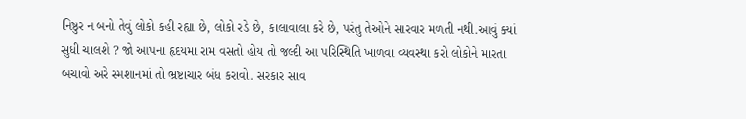નિષ્ઠુર ન બનો તેવું લોકો કહી રહ્યા છે, લોકો રડે છે, કાલાવાલા કરે છે, પરંતુ તેઓને સારવાર મળતી નથી.આવું ક્યાં સુધી ચાલશે ? જો આપના હૃદયમા રામ વસતો હોય તો જલ્દી આ પરિસ્થિતિ ખાળવા વ્યવસ્થા કરો લોકોને મારતા બચાવો અરે સ્મશાનમાં તો ભ્રષ્ટાચાર બંધ કરાવો. સરકાર સાવ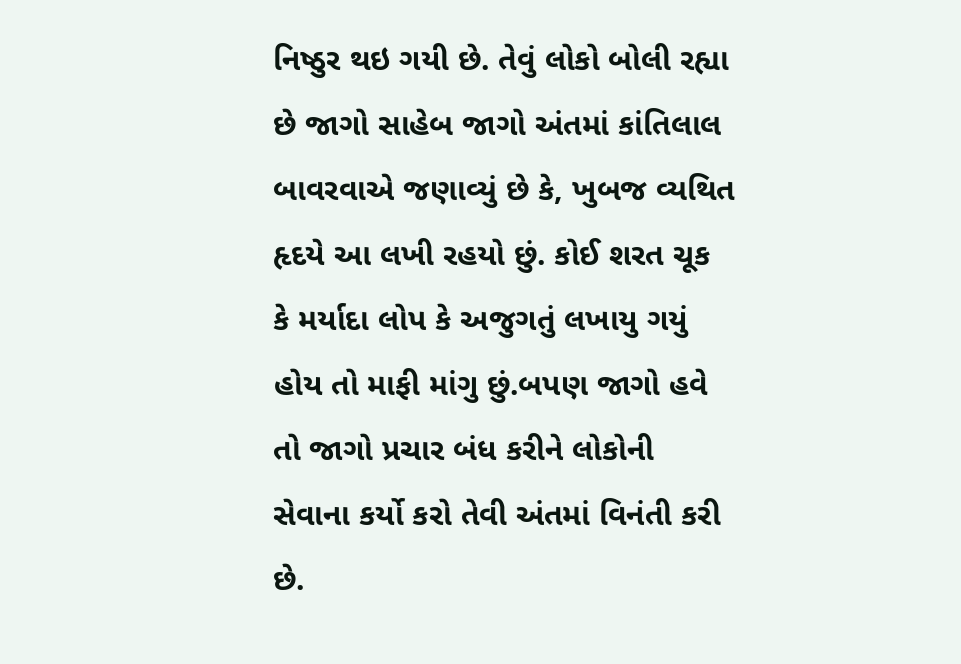નિષ્ઠુર થઇ ગયી છે. તેવું લોકો બોલી રહ્યા છે જાગો સાહેબ જાગો અંતમાં કાંતિલાલ બાવરવાએ જણાવ્યું છે કે, ખુબજ વ્યથિત હૃદયે આ લખી રહયો છું. કોઈ શરત ચૂક કે મર્યાદા લોપ કે અજુગતું લખાયુ ગયું હોય તો માફી માંગુ છું.બપણ જાગો હવે તો જાગો પ્રચાર બંધ કરીને લોકોની સેવાના કર્યો કરો તેવી અંતમાં વિનંતી કરી છે.